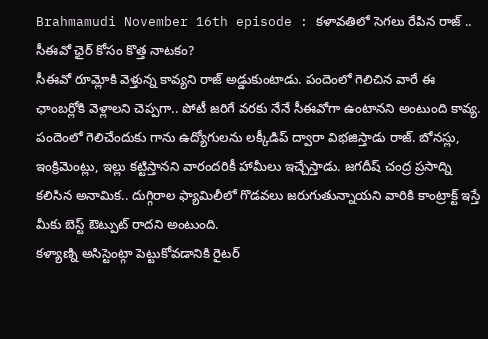Brahmamudi November 16th episode : కళావతిలో సెగలు రేపిన రాజ్ .. సీఈవో ఛైర్ కోసం కొత్త నాటకం?
సీఈవో రూమ్లోకి వెళ్తున్న కావ్యని రాజ్ అడ్డుకుంటాడు. పందెంలో గెలిచిన వారే ఈ ఛాంబర్లోకి వెళ్లాలని చెప్పగా.. పోటీ జరిగే వరకు నేనే సీఈవోగా ఉంటానని అంటుంది కావ్య. పందెంలో గెలిచేందుకు గాను ఉద్యోగులను లక్కీడిప్ ద్వారా విభజిస్తాడు రాజ్. బోనస్లు, ఇంక్రిమెంట్లు, ఇల్లు కట్టిస్తానని వారందరికీ హామీలు ఇచ్చేస్తాడు. జగదీష్ చంద్ర ప్రసాద్ని కలిసిన అనామిక.. దుగ్గిరాల ఫ్యామిలీలో గొడవలు జరుగుతున్నాయని వారికి కాంట్రాక్ట్ ఇస్తే మీకు బెస్ట్ ఔట్పుట్ రాదని అంటుంది.
కళ్యాణ్ని అసిస్టెంట్గా పెట్టుకోవడానికి రైటర్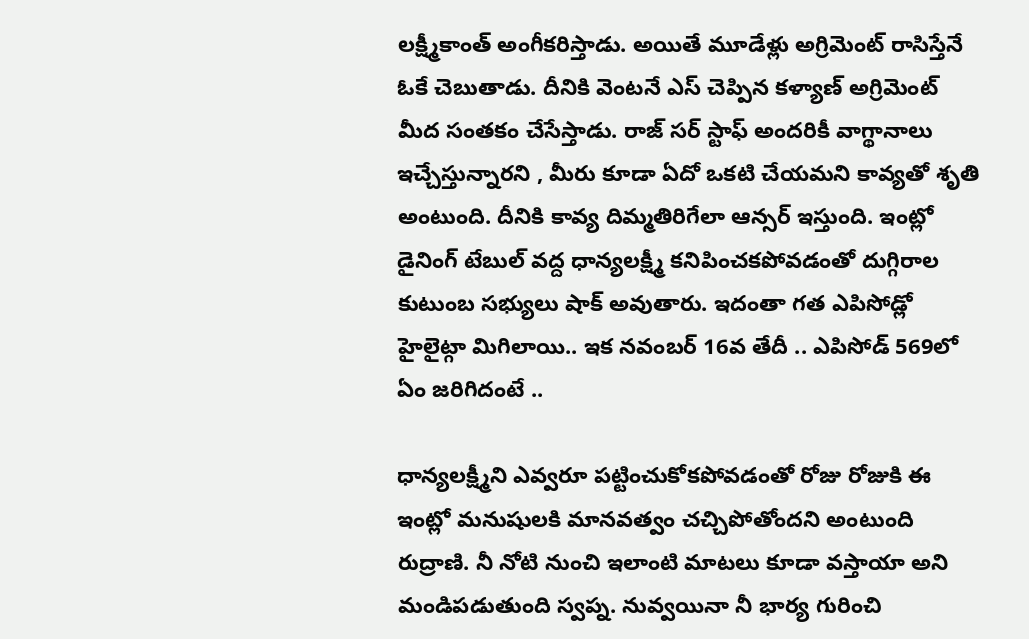లక్ష్మీకాంత్ అంగీకరిస్తాడు. అయితే మూడేళ్లు అగ్రిమెంట్ రాసిస్తేనే ఓకే చెబుతాడు. దీనికి వెంటనే ఎస్ చెప్పిన కళ్యాణ్ అగ్రిమెంట్ మీద సంతకం చేసేస్తాడు. రాజ్ సర్ స్టాఫ్ అందరికీ వాగ్థానాలు ఇచ్చేస్తున్నారని , మీరు కూడా ఏదో ఒకటి చేయమని కావ్యతో శృతి అంటుంది. దీనికి కావ్య దిమ్మతిరిగేలా ఆన్సర్ ఇస్తుంది. ఇంట్లో డైనింగ్ టేబుల్ వద్ద ధాన్యలక్ష్మీ కనిపించకపోవడంతో దుగ్గిరాల కుటుంబ సభ్యులు షాక్ అవుతారు. ఇదంతా గత ఎపిసోడ్లో హైలైట్గా మిగిలాయి.. ఇక నవంబర్ 16వ తేదీ .. ఎపిసోడ్ 569లో ఏం జరిగిదంటే ..

ధాన్యలక్ష్మీని ఎవ్వరూ పట్టించుకోకపోవడంతో రోజు రోజుకి ఈ ఇంట్లో మనుషులకి మానవత్వం చచ్చిపోతోందని అంటుంది రుద్రాణి. నీ నోటి నుంచి ఇలాంటి మాటలు కూడా వస్తాయా అని మండిపడుతుంది స్వప్న. నువ్వయినా నీ భార్య గురించి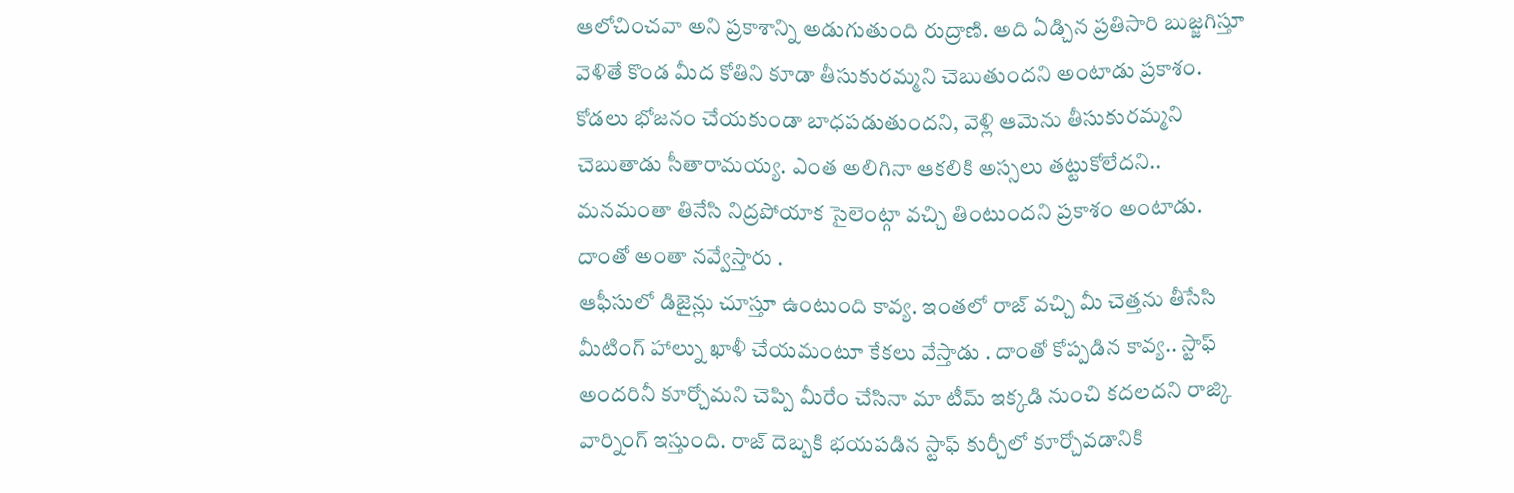ఆలోచించవా అని ప్రకాశాన్ని అడుగుతుంది రుద్రాణి. అది ఏడ్చిన ప్రతిసారి బుజ్జగిస్తూ వెళితే కొండ మీద కోతిని కూడా తీసుకురమ్మని చెబుతుందని అంటాడు ప్రకాశం. కోడలు భోజనం చేయకుండా బాధపడుతుందని, వెళ్లి ఆమెను తీసుకురమ్మని చెబుతాడు సీతారామయ్య. ఎంత అలిగినా ఆకలికి అస్సలు తట్టుకోలేదని.. మనమంతా తినేసి నిద్రపోయాక సైలెంట్గా వచ్చి తింటుందని ప్రకాశం అంటాడు. దాంతో అంతా నవ్వేస్తారు .
ఆఫీసులో డిజైన్లు చూస్తూ ఉంటుంది కావ్య. ఇంతలో రాజ్ వచ్చి మీ చెత్తను తీసేసి మీటింగ్ హాల్ను ఖాళీ చేయమంటూ కేకలు వేస్తాడు . దాంతో కోప్పడిన కావ్య.. స్టాఫ్ అందరినీ కూర్చోమని చెప్పి మీరేం చేసినా మా టీమ్ ఇక్కడి నుంచి కదలదని రాజ్కి వార్నింగ్ ఇస్తుంది. రాజ్ దెబ్బకి భయపడిన స్టాఫ్ కుర్చీలో కూర్చోవడానికి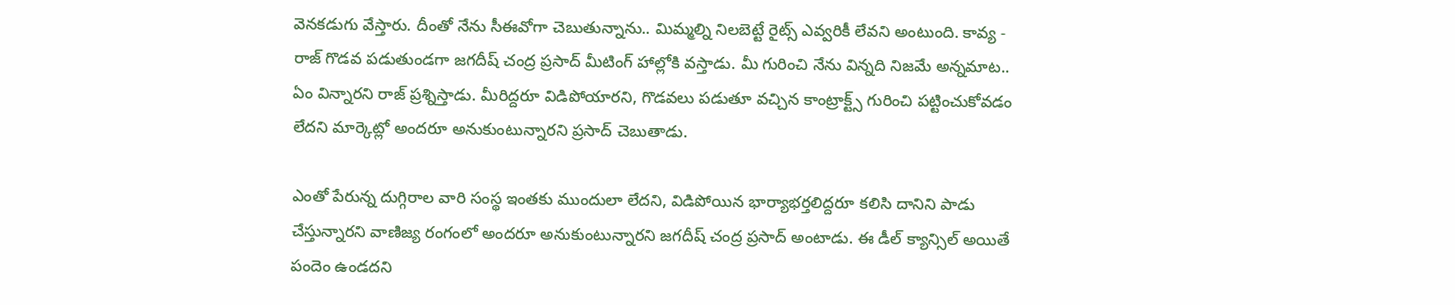వెనకడుగు వేస్తారు. దీంతో నేను సీఈవోగా చెబుతున్నాను.. మిమ్మల్ని నిలబెట్టే రైట్స్ ఎవ్వరికీ లేవని అంటుంది. కావ్య - రాజ్ గొడవ పడుతుండగా జగదీష్ చంద్ర ప్రసాద్ మీటింగ్ హాల్లోకి వస్తాడు. మీ గురించి నేను విన్నది నిజమే అన్నమాట.. ఏం విన్నారని రాజ్ ప్రశ్నిస్తాడు. మీరిద్దరూ విడిపోయారని, గొడవలు పడుతూ వచ్చిన కాంట్రాక్ట్స్ గురించి పట్టించుకోవడం లేదని మార్కెట్లో అందరూ అనుకుంటున్నారని ప్రసాద్ చెబుతాడు.

ఎంతో పేరున్న దుగ్గిరాల వారి సంస్థ ఇంతకు ముందులా లేదని, విడిపోయిన భార్యాభర్తలిద్దరూ కలిసి దానిని పాడు చేస్తున్నారని వాణిజ్య రంగంలో అందరూ అనుకుంటున్నారని జగదీష్ చంద్ర ప్రసాద్ అంటాడు. ఈ డీల్ క్యాన్సిల్ అయితే పందెం ఉండదని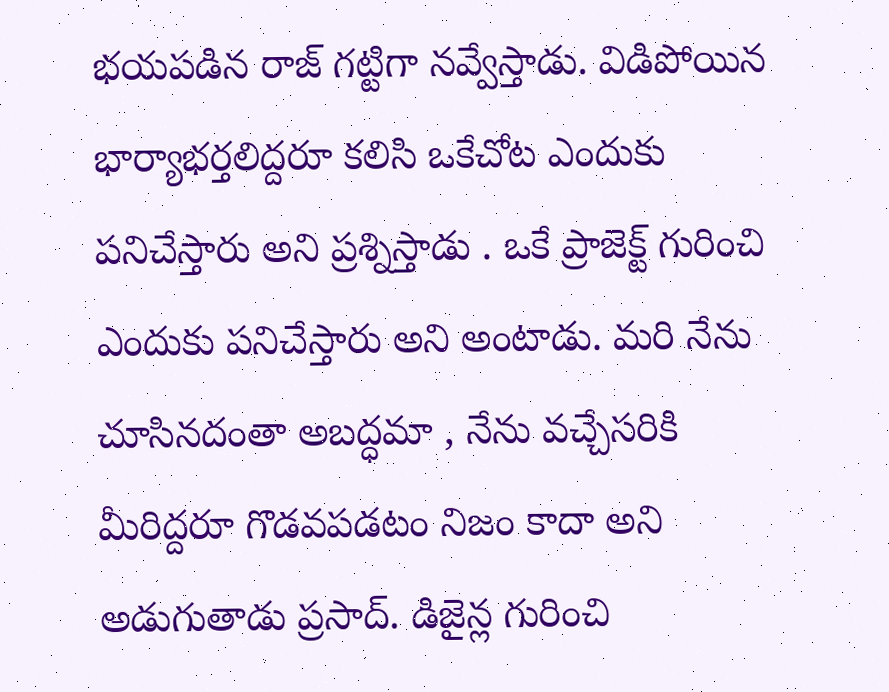భయపడిన రాజ్ గట్టిగా నవ్వేస్తాడు. విడిపోయిన భార్యాభర్తలిద్దరూ కలిసి ఒకేచోట ఎందుకు పనిచేస్తారు అని ప్రశ్నిస్తాడు . ఒకే ప్రాజెక్ట్ గురించి ఎందుకు పనిచేస్తారు అని అంటాడు. మరి నేను చూసినదంతా అబద్ధమా , నేను వచ్చేసరికి మీరిద్దరూ గొడవపడటం నిజం కాదా అని అడుగుతాడు ప్రసాద్. డిజైన్ల గురించి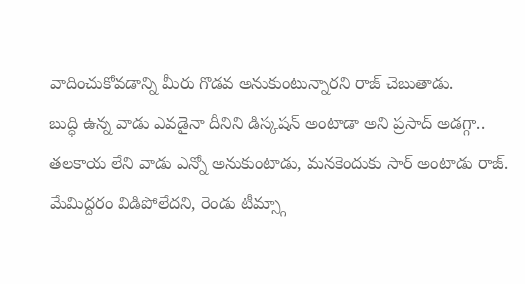వాదించుకోవడాన్ని మీరు గొడవ అనుకుంటున్నారని రాజ్ చెబుతాడు.
బుద్ధి ఉన్న వాడు ఎవడైనా దీనిని డిస్కషన్ అంటాడా అని ప్రసాద్ అడగ్గా.. తలకాయ లేని వాడు ఎన్నో అనుకుంటాడు, మనకెందుకు సార్ అంటాడు రాజ్. మేమిద్దరం విడిపోలేదని, రెండు టీమ్స్గా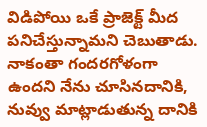విడిపోయి ఒకే ప్రాజెక్ట్ మీద పనిచేస్తున్నామని చెబుతాడు. నాకంతా గందరగోళంగా ఉందని నేను చూసినదానికి, నువ్వు మాట్లాడుతున్న దానికి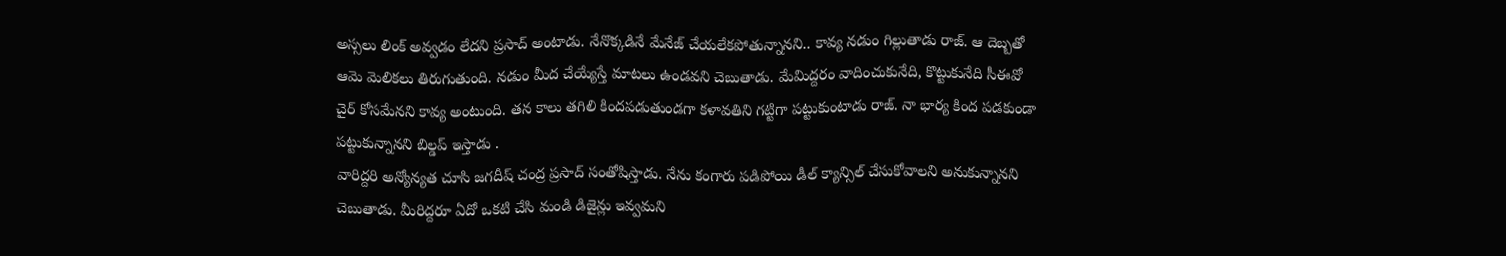అస్సలు లింక్ అవ్వడం లేదని ప్రసాద్ అంటాడు. నేనొక్కడినే మేనేజ్ చేయలేకపోతున్నానని.. కావ్య నడుం గిల్లుతాడు రాజ్. ఆ దెబ్బతో ఆమె మెలికలు తిరుగుతుంది. నడుం మీద చేయ్యేస్తే మాటలు ఉండవని చెబుతాడు. మేమిద్దరం వాదించుకునేది, కొట్టుకునేది సీఈవో చైర్ కోసమేనని కావ్య అంటుంది. తన కాలు తగిలి కిందపడుతుండగా కళావతిని గట్టిగా పట్టుకుంటాడు రాజ్. నా భార్య కింద పడకుండా పట్టుకున్నానని బిల్డప్ ఇస్తాడు .
వారిద్దరి అన్యోన్యత చూసి జగదీష్ చంద్ర ప్రసాద్ సంతోషిస్తాడు. నేను కంగారు పడిపోయి డీల్ క్యాన్సిల్ చేసుకోవాలని అనుకున్నానని చెబుతాడు. మీరిద్దరూ ఏదో ఒకటి చేసి మండి డిజైన్లు ఇవ్వమని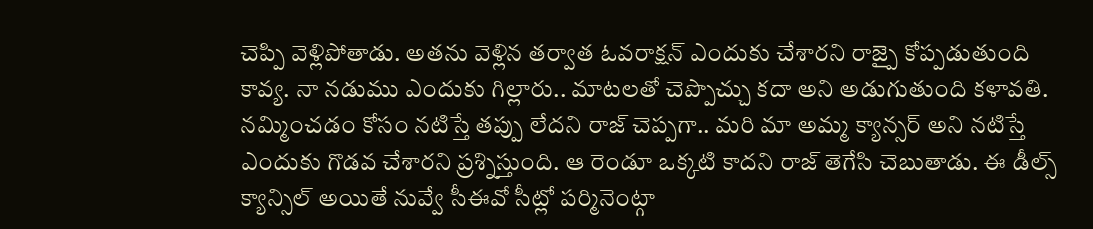చెప్పి వెళ్లిపోతాడు. అతను వెళ్లిన తర్వాత ఓవరాక్షన్ ఎందుకు చేశారని రాజ్పై కోప్పడుతుంది కావ్య. నా నడుము ఎందుకు గిల్లారు.. మాటలతో చెప్పొచ్చు కదా అని అడుగుతుంది కళావతి. నమ్మించడం కోసం నటిస్తే తప్పు లేదని రాజ్ చెప్పగా.. మరి మా అమ్మ క్యాన్సర్ అని నటిస్తే ఎందుకు గొడవ చేశారని ప్రశ్నిస్తుంది. ఆ రెండూ ఒక్కటి కాదని రాజ్ తెగేసి చెబుతాడు. ఈ డీల్స్ క్యాన్సిల్ అయితే నువ్వే సీఈవో సీట్లో పర్మినెంట్గా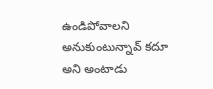ఉండిపోవాలని అనుకుంటున్నావ్ కదూ అని అంటాడు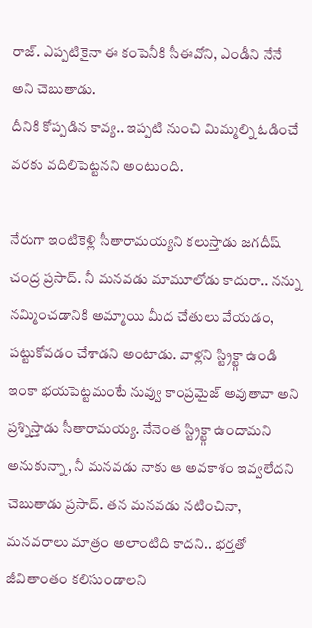రాజ్. ఎప్పటికైనా ఈ కంపెనీకి సీఈవోని, ఎండీని నేనే అని చెబుతాడు.
దీనికి కోప్పడిన కావ్య.. ఇప్పటి నుంచి మిమ్మల్ని ఓడించే వరకు వదిలిపెట్టనని అంటుంది.

నేరుగా ఇంటికెళ్లి సీతారామయ్యని కలుస్తాడు జగదీష్ చంద్ర ప్రసాద్. నీ మనవడు మామూలోడు కాదురా.. నన్ను నమ్మించడానికి అమ్మాయి మీద చేతులు వేయడం, పట్టుకోవడం చేశాడని అంటాడు. వాళ్లని స్ట్రిక్ట్గా ఉండి ఇంకా భయపెట్టమంటే నువ్వు కాంప్రమైజ్ అవుతావా అని ప్రశ్నిస్తాడు సీతారామయ్య. నేనెంత స్ట్రిక్ట్గా ఉందామని అనుకున్నా, నీ మనవడు నాకు ఆ అవకాశం ఇవ్వలేదని చెబుతాడు ప్రసాద్. తన మనవడు నటించినా, మనవరాలు మాత్రం అలాంటిది కాదని.. భర్తతో జీవితాంతం కలిసుండాలని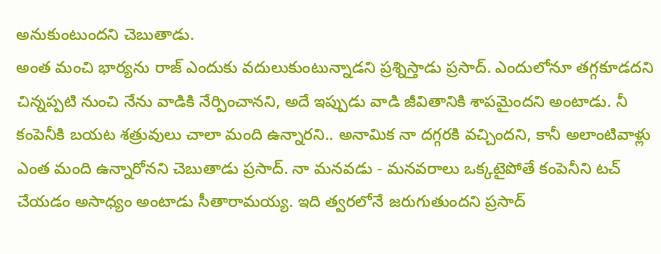అనుకుంటుందని చెబుతాడు.
అంత మంచి భార్యను రాజ్ ఎందుకు వదులుకుంటున్నాడని ప్రశ్నిస్తాడు ప్రసాద్. ఎందులోనూ తగ్గకూడదని చిన్నప్పటి నుంచి నేను వాడికి నేర్పించానని, అదే ఇప్పుడు వాడి జీవితానికి శాపమైందని అంటాడు. నీ కంపెనీకి బయట శత్రువులు చాలా మంది ఉన్నారని.. అనామిక నా దగ్గరకి వచ్చిందని, కానీ అలాంటివాళ్లు ఎంత మంది ఉన్నారోనని చెబుతాడు ప్రసాద్. నా మనవడు - మనవరాలు ఒక్కటైపోతే కంపెనీని టచ్ చేయడం అసాధ్యం అంటాడు సీతారామయ్య. ఇది త్వరలోనే జరుగుతుందని ప్రసాద్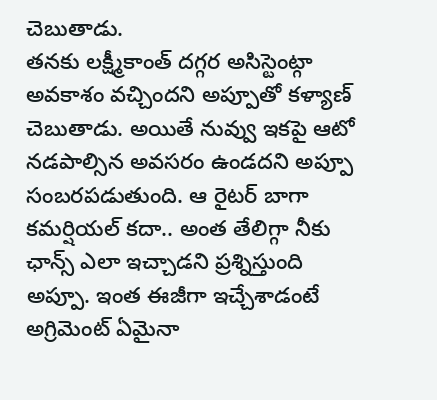చెబుతాడు.
తనకు లక్ష్మీకాంత్ దగ్గర అసిస్టెంట్గా అవకాశం వచ్చిందని అప్పూతో కళ్యాణ్ చెబుతాడు. అయితే నువ్వు ఇకపై ఆటో నడపాల్సిన అవసరం ఉండదని అప్పూ సంబరపడుతుంది. ఆ రైటర్ బాగా కమర్షియల్ కదా.. అంత తేలిగ్గా నీకు ఛాన్స్ ఎలా ఇచ్చాడని ప్రశ్నిస్తుంది అప్పూ. ఇంత ఈజీగా ఇచ్చేశాడంటే అగ్రిమెంట్ ఏమైనా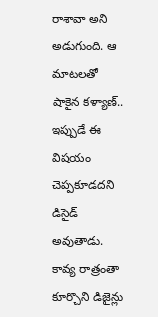రాశావా అని అడుగుంది. ఆ మాటలతో షాకైన కళ్యాణ్.. ఇప్పుడే ఈ విషయం చెప్పకూడదని డిసైడ్ అవుతాడు. కావ్య రాత్రంతా కూర్చొని డిజైన్లు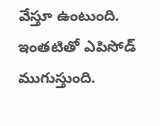వేస్తూ ఉంటుంది. ఇంతటితో ఎపిసోడ్ ముగుస్తుంది.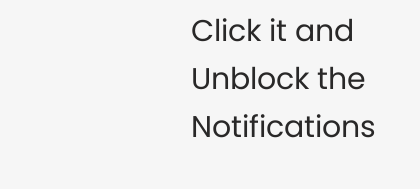Click it and Unblock the Notifications